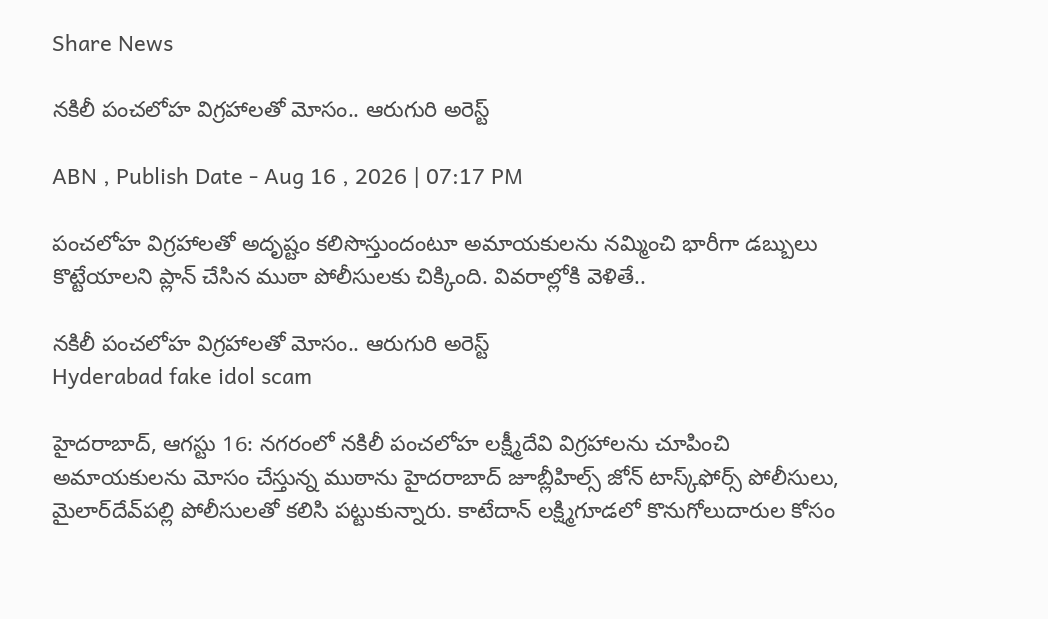Share News

నకిలీ పంచలోహ విగ్రహాలతో మోసం.. ఆరుగురి అరెస్ట్

ABN , Publish Date - Aug 16 , 2026 | 07:17 PM

పంచలోహ విగ్రహాలతో అదృష్టం కలిసొస్తుందంటూ అమాయకులను నమ్మించి భారీగా డబ్బులు కొట్టేయాలని ప్లాన్ చేసిన ముఠా పోలీసులకు చిక్కింది. వివరాల్లోకి వెళితే..

నకిలీ పంచలోహ విగ్రహాలతో మోసం.. ఆరుగురి అరెస్ట్
Hyderabad fake idol scam

హైదరాబాద్, ఆగస్టు 16: నగరంలో నకిలీ పంచలోహ లక్ష్మీదేవి విగ్రహాలను చూపించి అమాయకులను మోసం చేస్తున్న ముఠాను హైదరాబాద్‌ జూబ్లీహిల్స్‌ జోన్‌ టాస్క్‌ఫోర్స్‌ పోలీసులు, మైలార్‌దేవ్‌పల్లి పోలీసులతో కలిసి పట్టుకున్నారు. కాటేదాన్‌ లక్ష్మిగూడలో కొనుగోలుదారుల కోసం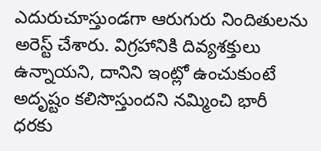ఎదురుచూస్తుండగా ఆరుగురు నిందితులను అరెస్ట్‌ చేశారు. విగ్రహానికి దివ్యశక్తులు ఉన్నాయని, దానిని ఇంట్లో ఉంచుకుంటే అదృష్టం కలిసొస్తుందని నమ్మించి భారీ ధరకు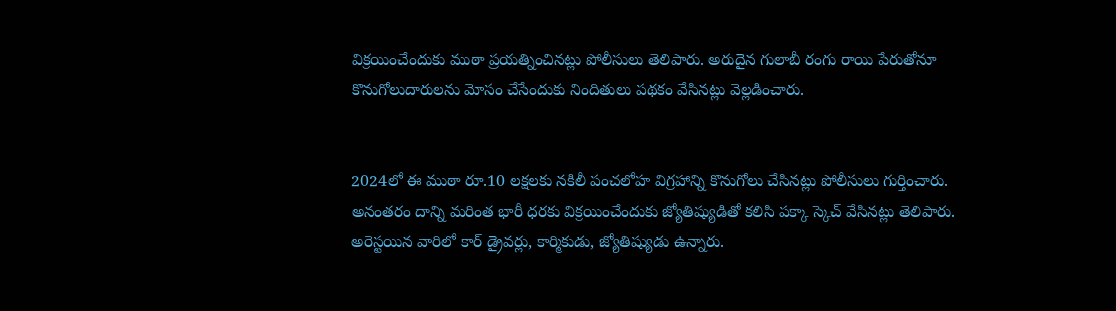విక్రయించేందుకు ముఠా ప్రయత్నించినట్లు పోలీసులు తెలిపారు. అరుదైన గులాబీ రంగు రాయి పేరుతోనూ కొనుగోలుదారులను మోసం చేసేందుకు నిందితులు పథకం వేసినట్లు వెల్లడించారు.


2024లో ఈ ముఠా రూ.10 లక్షలకు నకిలీ పంచలోహ విగ్రహాన్ని కొనుగోలు చేసినట్లు పోలీసులు గుర్తించారు. అనంతరం దాన్ని మరింత భారీ ధరకు విక్రయించేందుకు జ్యోతిష్యుడితో కలిసి పక్కా స్కెచ్‌ వేసినట్లు తెలిపారు. అరెస్టయిన వారిలో కార్‌ డ్రైవర్లు, కార్మికుడు, జ్యోతిష్యుడు ఉన్నారు.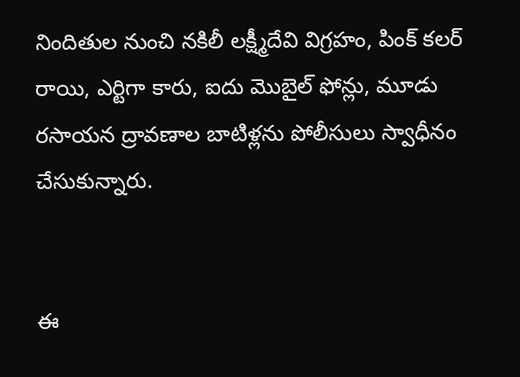నిందితుల నుంచి నకిలీ లక్ష్మీదేవి విగ్రహం, పింక్‌ కలర్‌ రాయి, ఎర్టిగా కారు, ఐదు మొబైల్‌ ఫోన్లు, మూడు రసాయన ద్రావణాల బాటిళ్లను పోలీసులు స్వాధీనం చేసుకున్నారు.


ఈ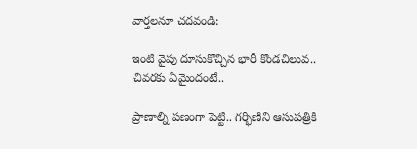వార్తలనూ చదవండి:

ఇంటి వైపు దూసుకొచ్చిన భారీ కొండచిలువ.. చివరకు ఏమైందంటే..

ప్రాణాల్ని పణంగా పెట్టి.. గర్భిణిని ఆసుపత్రికి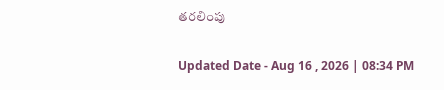తరలింపు

Updated Date - Aug 16 , 2026 | 08:34 PM